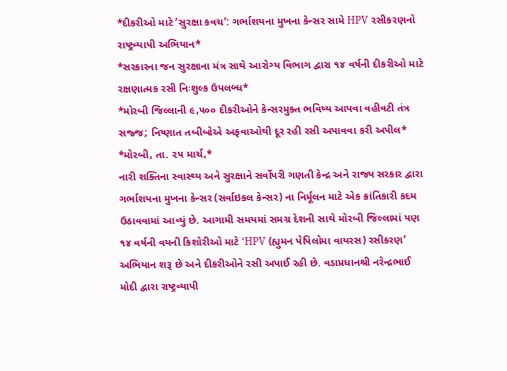*દીકરીઓ માટે ‘સુરક્ષા કવચ’: ગર્ભાશયના મુખના કેન્સર સામે HPV રસીકરણનો રાષ્ટ્રવ્યાપી અભિયાન*
*સરકારના જન સુરક્ષાના મંત્ર સાથે આરોગ્ય વિભાગ દ્વારા ૧૪ વર્ષની દીકરીઓ માટે રક્ષણાત્મક રસી નિઃશુલ્ક ઉપલબ્ધ*
*મોરબી જિલ્લાની ૯,૫૦૦ દીકરીઓને કેન્સરમુક્ત ભવિષ્ય આપવા વહીવટી તંત્ર સજ્જ; નિષ્ણાત તબીબોએ અફવાઓથી દૂર રહી રસી અપાવવા કરી અપીલ*
*મોરબી, તા. ૨૫ માર્ચ,*
નારી શક્તિના સ્વાસ્થ્ય અને સુરક્ષાને સર્વોપરી ગણતી કેન્દ્ર અને રાજ્ય સરકાર દ્વારા ગર્ભાશયના મુખના કેન્સર (સર્વાઇકલ કેન્સર) ના નિર્મૂલન માટે એક ક્રાંતિકારી કદમ ઉઠાવવામાં આવ્યું છે. આગામી સમયમાં સમગ્ર દેશની સાથે મોરબી જિલ્લામાં પણ ૧૪ વર્ષની વયની કિશોરીઓ માટે ‘HPV (હ્યુમન પેપિલોમા વાયરસ) રસીકરણ’ અભિયાન શરૂ છે અને દીકરીઓને રસી અપાઈ રહી છે. વડાપ્રધાનશ્રી નરેન્દ્રભાઈ મોદી દ્વારા રાષ્ટ્રવ્યાપી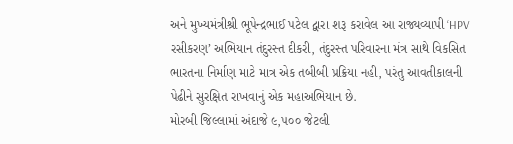અને મુખ્યમંત્રીશ્રી ભૂપેન્દ્રભાઈ પટેલ દ્વારા શરૂ કરાવેલ આ રાજ્યવ્યાપી ‘HPV રસીકરણ’ અભિયાન તંદુરસ્ત દીકરી, તંદુરસ્ત પરિવારના મંત્ર સાથે વિકસિત ભારતના નિર્માણ માટે માત્ર એક તબીબી પ્રક્રિયા નહી, પરંતુ આવતીકાલની પેઢીને સુરક્ષિત રાખવાનું એક મહાઅભિયાન છે.
મોરબી જિલ્લામાં અંદાજે ૯,૫૦૦ જેટલી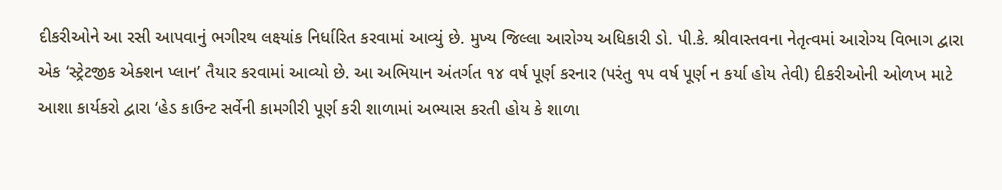દીકરીઓને આ રસી આપવાનું ભગીરથ લક્ષ્યાંક નિર્ધારિત કરવામાં આવ્યું છે. મુખ્ય જિલ્લા આરોગ્ય અધિકારી ડો. પી.કે. શ્રીવાસ્તવના નેતૃત્વમાં આરોગ્ય વિભાગ દ્વારા એક ‘સ્ટ્રેટજીક એક્શન પ્લાન’ તૈયાર કરવામાં આવ્યો છે. આ અભિયાન અંતર્ગત ૧૪ વર્ષ પૂર્ણ કરનાર (પરંતુ ૧૫ વર્ષ પૂર્ણ ન કર્યા હોય તેવી) દીકરીઓની ઓળખ માટે આશા કાર્યકરો દ્વારા ‘હેડ કાઉન્ટ સર્વેની કામગીરી પૂર્ણ કરી શાળામાં અભ્યાસ કરતી હોય કે શાળા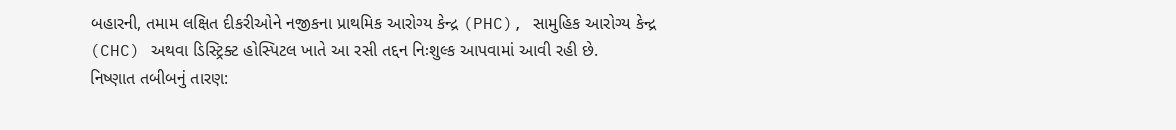બહારની, તમામ લક્ષિત દીકરીઓને નજીકના પ્રાથમિક આરોગ્ય કેન્દ્ર (PHC), સામુહિક આરોગ્ય કેન્દ્ર (CHC) અથવા ડિસ્ટ્રિક્ટ હોસ્પિટલ ખાતે આ રસી તદ્દન નિઃશુલ્ક આપવામાં આવી રહી છે.
નિષ્ણાત તબીબનું તારણ: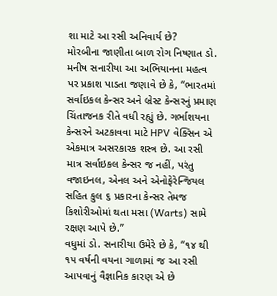શા માટે આ રસી અનિવાર્ય છે?
મોરબીના જાણીતા બાળ રોગ નિષ્ણાત ડો. મનીષ સનારીયા આ અભિયાનના મહત્વ પર પ્રકાશ પાડતા જણાવે છે કે, “ભારતમાં સર્વાઇકલ કેન્સર અને બ્રેસ્ટ કેન્સરનું પ્રમાણ ચિંતાજનક રીતે વધી રહ્યું છે. ગર્ભાશયના કેન્સરને અટકાવવા માટે HPV વેક્સિન એ એકમાત્ર અસરકારક શસ્ત્ર છે. આ રસી માત્ર સર્વાઇકલ કેન્સર જ નહીં, પરંતુ વજાઇનલ, એનલ અને એનોફેરેન્જિયલ સહિત કુલ ૬ પ્રકારના કેન્સર તેમજ કિશોરીઓમાં થતા મસા (Warts) સામે રક્ષણ આપે છે.”
વધુમાં ડો. સનારીયા ઉમેરે છે કે, “૧૪ થી ૧૫ વર્ષની વયના ગાળામાં જ આ રસી આપવાનું વૈજ્ઞાનિક કારણ એ છે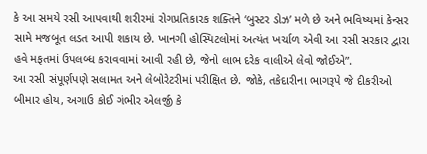કે આ સમયે રસી આપવાથી શરીરમાં રોગપ્રતિકારક શક્તિને ‘બુસ્ટર ડોઝ’ મળે છે અને ભવિષ્યમાં કેન્સર સામે મજબૂત લડત આપી શકાય છે. ખાનગી હોસ્પિટલોમાં અત્યંત ખર્ચાળ એવી આ રસી સરકાર દ્વારા હવે મફતમાં ઉપલબ્ધ કરાવવામાં આવી રહી છે, જેનો લાભ દરેક વાલીએ લેવો જોઈએ”.
આ રસી સંપૂર્ણપણે સલામત અને લેબોરેટરીમાં પરીક્ષિત છે. જોકે, તકેદારીના ભાગરૂપે જે દીકરીઓ બીમાર હોય, અગાઉ કોઈ ગંભીર એલર્જી કે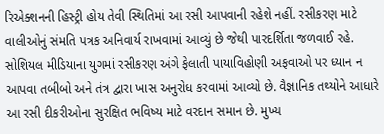રિએક્શનની હિસ્ટ્રી હોય તેવી સ્થિતિમાં આ રસી આપવાની રહેશે નહીં. રસીકરણ માટે વાલીઓનું સંમતિ પત્રક અનિવાર્ય રાખવામાં આવ્યું છે જેથી પારદર્શિતા જળવાઈ રહે.
સોશિયલ મીડિયાના યુગમાં રસીકરણ અંગે ફેલાતી પાયાવિહોણી અફવાઓ પર ધ્યાન ન આપવા તબીબો અને તંત્ર દ્વારા ખાસ અનુરોધ કરવામાં આવ્યો છે. વૈજ્ઞાનિક તથ્યોને આધારે આ રસી દીકરીઓના સુરક્ષિત ભવિષ્ય માટે વરદાન સમાન છે. મુખ્ય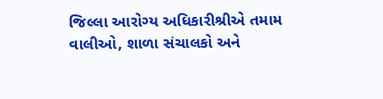જિલ્લા આરોગ્ય અધિકારીશ્રીએ તમામ વાલીઓ, શાળા સંચાલકો અને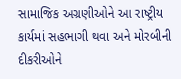સામાજિક અગ્રણીઓને આ રાષ્ટ્રીય કાર્યમાં સહભાગી થવા અને મોરબીની દીકરીઓને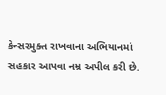કેન્સરમુક્ત રાખવાના અભિયાનમાં સહકાર આપવા નમ્ર અપીલ કરી છે.